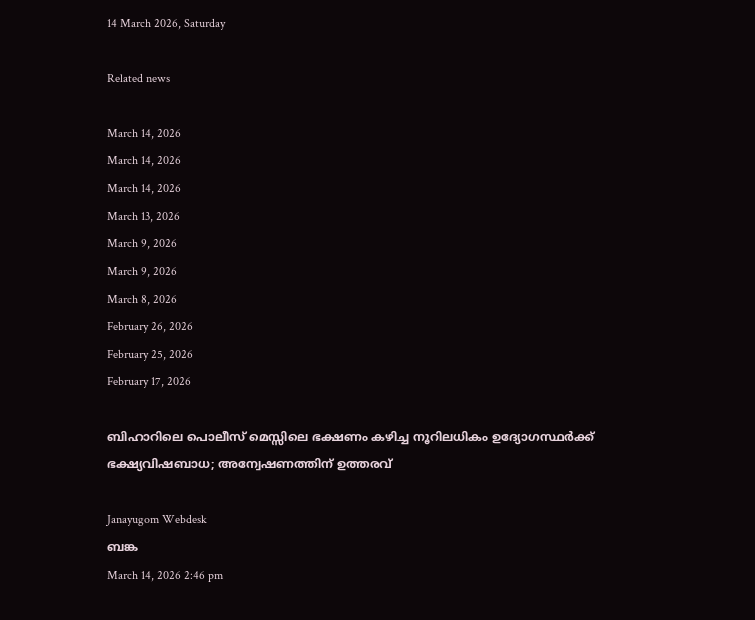14 March 2026, Saturday

Related news

March 14, 2026
March 14, 2026
March 14, 2026
March 13, 2026
March 9, 2026
March 9, 2026
March 8, 2026
February 26, 2026
February 25, 2026
February 17, 2026

ബിഹാറിലെ പൊലീസ് മെസ്സിലെ ഭക്ഷണം കഴിച്ച നൂറിലധികം ഉദ്യോഗസ്ഥർക്ക് ഭക്ഷ്യവിഷബാധ; അന്വേഷണത്തിന് ഉത്തരവ്

Janayugom Webdesk
ബങ്ക
March 14, 2026 2:46 pm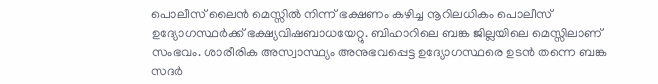പൊലീസ് ലൈൻ മെസ്സിൽ നിന്ന് ഭക്ഷണം കഴിച്ച നൂറിലധികം പൊലീസ് ഉദ്യോഗസ്ഥർക്ക് ഭക്ഷ്യവിഷബാധയേറ്റു. ബിഹാറിലെ ബങ്ക ജില്ലയിലെ മെസ്സിലാണ് സംഭവം. ശാരീരിക അസ്വാസ്ഥ്യം അനുഭവപ്പെട്ട ഉദ്യോഗസ്ഥരെ ഉടൻ തന്നെ ബങ്ക സദർ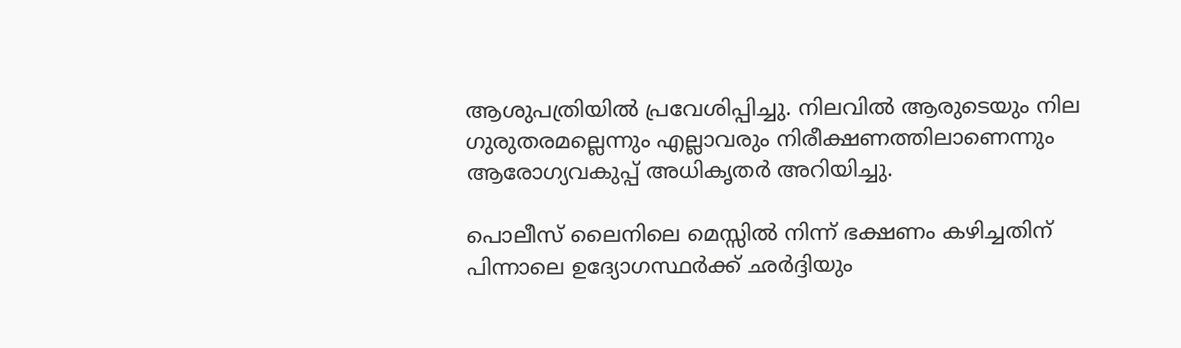ആശുപത്രിയിൽ പ്രവേശിപ്പിച്ചു. നിലവിൽ ആരുടെയും നില ഗുരുതരമല്ലെന്നും എല്ലാവരും നിരീക്ഷണത്തിലാണെന്നും ആരോഗ്യവകുപ്പ് അധികൃതർ അറിയിച്ചു.

പൊലീസ് ലൈനിലെ മെസ്സിൽ നിന്ന് ഭക്ഷണം കഴിച്ചതിന് പിന്നാലെ ഉദ്യോഗസ്ഥർക്ക് ഛർദ്ദിയും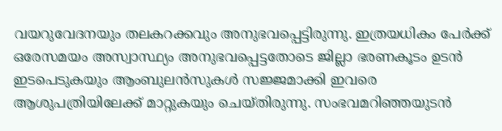വയറുവേദനയും തലകറക്കവും അനുഭവപ്പെട്ടിരുന്നു. ഇത്രയധികം പേർക്ക് ഒരേസമയം അസ്വാസ്ഥ്യം അനുഭവപ്പെട്ടതോടെ ജില്ലാ ഭരണകൂടം ഉടൻ ഇടപെടുകയും ആംബുലൻസുകൾ സജ്ജമാക്കി ഇവരെ ആശുപത്രിയിലേക്ക് മാറ്റുകയും ചെയ്തിരുന്നു. സംഭവമറിഞ്ഞയുടൻ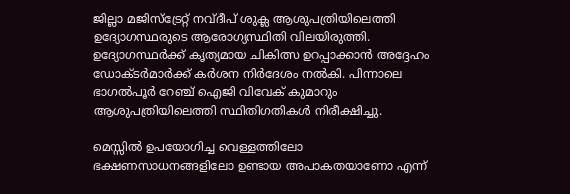ജില്ലാ മജിസ്‌ട്രേറ്റ് നവ്ദീപ് ശുക്ല ആശുപത്രിയിലെത്തി ഉദ്യോഗസ്ഥരുടെ ആരോഗ്യസ്ഥിതി വിലയിരുത്തി. ഉദ്യോഗസ്ഥർക്ക് കൃത്യമായ ചികിത്സ ഉറപ്പാക്കാൻ അദ്ദേഹം ഡോക്ടർമാർക്ക് കർശന നിർദേശം നൽകി. പിന്നാലെ ഭാഗൽപൂർ റേഞ്ച് ഐജി വിവേക് കുമാറും ആശുപത്രിയിലെത്തി സ്ഥിതിഗതികൾ നിരീക്ഷിച്ചു.

മെസ്സിൽ ഉപയോഗിച്ച വെള്ളത്തിലോ ഭക്ഷണസാധനങ്ങളിലോ ഉണ്ടായ അപാകതയാണോ എന്ന്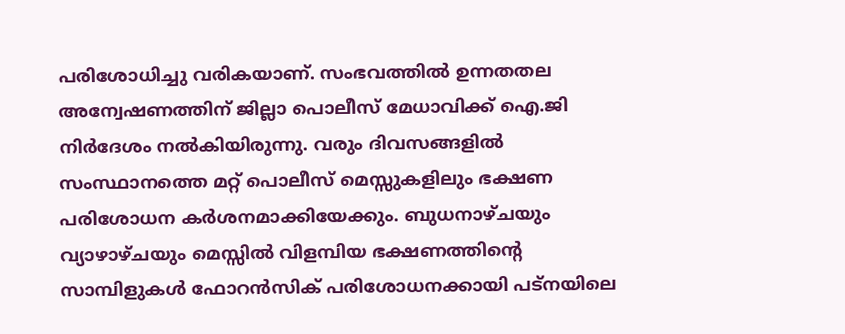പരിശോധിച്ചു വരികയാണ്. സംഭവത്തിൽ ഉന്നതതല അന്വേഷണത്തിന് ജില്ലാ പൊലീസ് മേധാവിക്ക് ഐ.ജി നിർദേശം നൽകിയിരുന്നു. വരും ദിവസങ്ങളിൽ സംസ്ഥാനത്തെ മറ്റ് പൊലീസ് മെസ്സുകളിലും ഭക്ഷണ പരിശോധന കർശനമാക്കിയേക്കും. ബുധനാഴ്ചയും വ്യാഴാഴ്ചയും മെസ്സിൽ വിളമ്പിയ ഭക്ഷണത്തിന്റെ സാമ്പിളുകൾ ഫോറൻസിക് പരിശോധനക്കായി പട്നയിലെ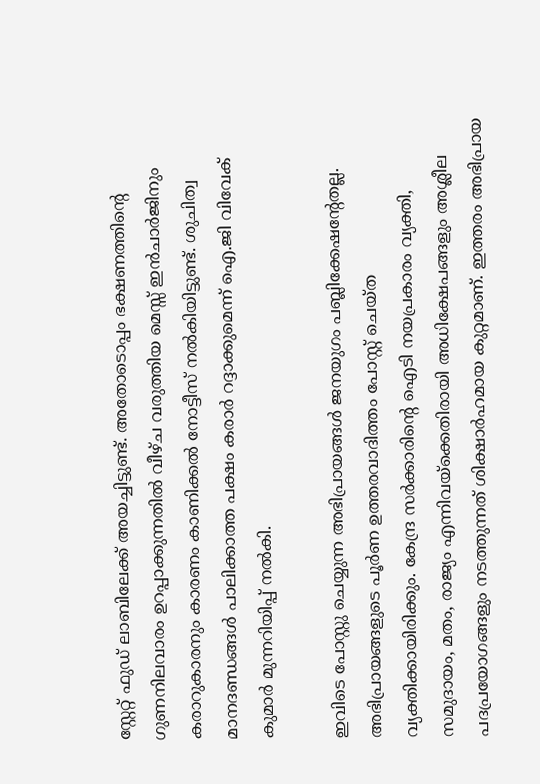സ്റ്റേറ്റ് ഫുഡ് ലാബിലേക്ക് അയച്ചിട്ടുണ്ട്. അതോടൊപ്പം ഭക്ഷണത്തിന്റെ ഗുണനിലവാരം ഉറപ്പാക്കുന്നതിൽ വീഴ്ച വരുത്തിയ മെസ്സ് ഇൻചാർജിനും കരാറുകാരനും കാരണം കാണിക്കൽ നോട്ടീസ് നൽകിയിട്ടുണ്ട്. ശുചിത്വ മാനദണ്ഡങ്ങൾ പാലിക്കാത്ത പക്ഷം കരാർ റദ്ദാക്കുമെന്ന് ഐ.ജി വിവേക് കുമാർ മുന്നറിയിപ്പ് നൽകി.

ഇവിടെ പോസ്റ്റു ചെയ്യുന്ന അഭിപ്രായങ്ങള്‍ ജനയുഗം പബ്ലിക്കേഷന്റേതല്ല. അഭിപ്രായങ്ങളുടെ പൂര്‍ണ ഉത്തരവാദിത്തം പോസ്റ്റ് ചെയ്ത വ്യക്തിക്കായിരിക്കും. കേന്ദ്ര സര്‍ക്കാരിന്റെ ഐടി നയപ്രകാരം വ്യക്തി, സമുദായം, മതം, രാജ്യം എന്നിവയ്‌ക്കെതിരായി അധിക്ഷേപങ്ങളും അശ്ലീല പദപ്രയോഗങ്ങളും നടത്തുന്നത് ശിക്ഷാര്‍ഹമായ കുറ്റമാണ്. ഇത്തരം അഭിപ്രായ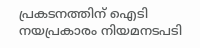പ്രകടനത്തിന് ഐടി നയപ്രകാരം നിയമനടപടി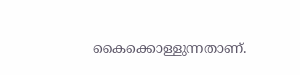കൈക്കൊള്ളുന്നതാണ്.